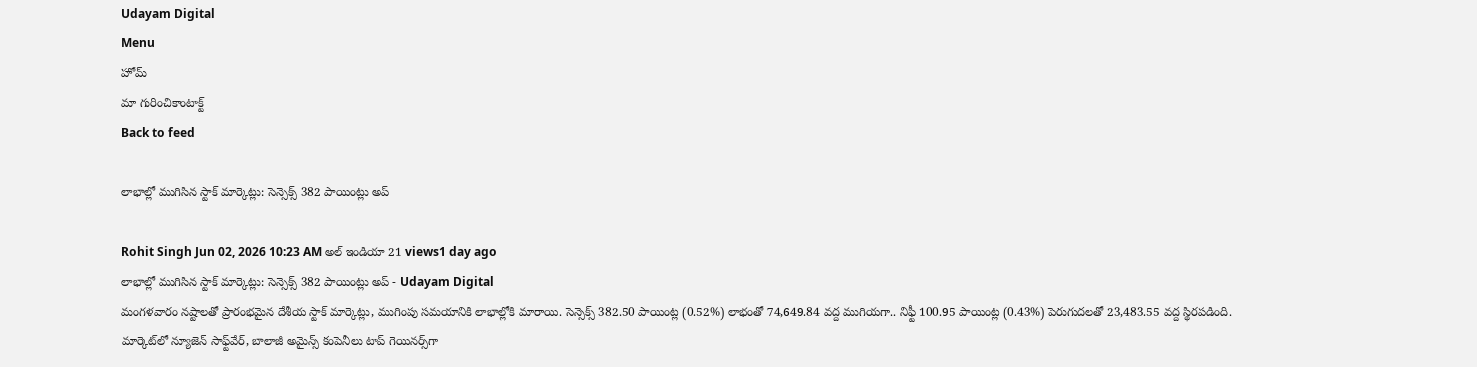Udayam Digital
Menu
హోమ్
మా గురించికాంటాక్ట్
Back to feed

లాభాల్లో ముగిసిన స్టాక్ మార్కెట్లు: సెన్సెక్స్ 382 పాయింట్లు అప్

Rohit Singh Jun 02, 2026 10:23 AM అల్ ఇండియా 21 views1 day ago
లాభాల్లో ముగిసిన స్టాక్ మార్కెట్లు: సెన్సెక్స్ 382 పాయింట్లు అప్ - Udayam Digital
మంగళవారం నష్టాలతో ప్రారంభమైన దేశీయ స్టాక్ మార్కెట్లు, ముగింపు సమయానికి లాభాల్లోకి మారాయి. సెన్సెక్స్ 382.50 పాయింట్ల (0.52%) లాభంతో 74,649.84 వద్ద ముగియగా.. నిఫ్టీ 100.95 పాయింట్ల (0.43%) పెరుగుదలతో 23,483.55 వద్ద స్థిరపడింది. మార్కెట్‌లో న్యూజెన్ సాఫ్ట్‌వేర్, బాలాజీ అమైన్స్ కంపెనీలు టాప్ గెయినర్స్‌గా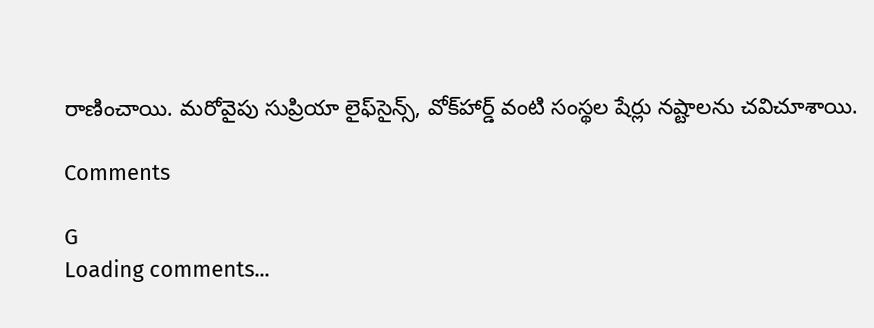రాణించాయి. మరోవైపు సుప్రియా లైఫ్‌సైన్స్, వోక్‌హార్డ్ వంటి సంస్థల షేర్లు నష్టాలను చవిచూశాయి.

Comments

G
Loading comments...